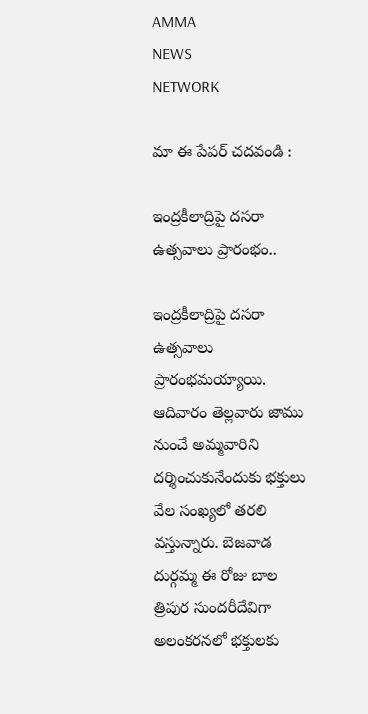AMMA
NEWS
NETWORK

మా ఈ పేపర్ చదవండి :

ఇంద్రకీలాద్రిపై దసరా ఉత్సవాలు ప్రారంభం..

ఇంద్రకీలాద్రిపై దసరా ఉత్సవాలు ప్రారంభమయ్యాయి. ఆదివారం తెల్లవారు జాము నుంచే అమ్మవారిని దర్శించుకునేందుకు భక్తులు వేల సంఖ్యలో తరలి వస్తున్నారు. బెజవాడ దుర్గమ్మ ఈ రోజు బాల త్రిపుర సుందరీదేవిగా అలంకరనలో భక్తులకు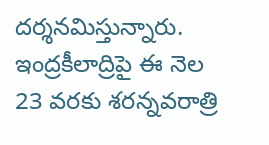దర్శనమిస్తున్నారు. ఇంద్రకీలాద్రిపై ఈ నెల 23 వరకు శరన్నవరాత్రి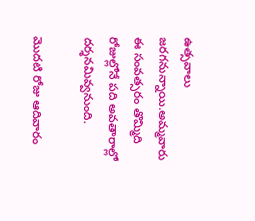ఉత్సవాలు జరగనున్నాయి.అమ్మవారు ఈ సంవత్సరం తొమ్మిది రోజుల్లోనే పది అవతారాల్లో దర్శనమివ్వనుంది.

మొదటి రోజు ఆదివారం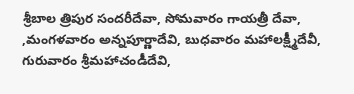శ్రీబాల త్రిపుర సందరీదేవా, సోమవారం గాయత్రీ దేవా, ,మంగళవారం అన్నపూర్ణాదేవి, బుధవారం మహాలక్ష్మీదేవీ, గురువారం శ్రీమహాచండీదేవి,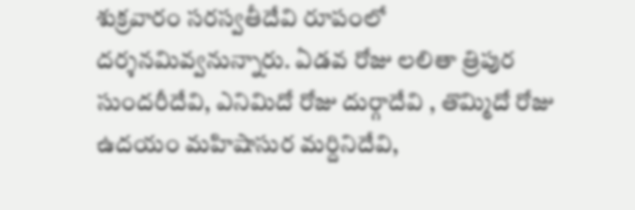శుక్రవారం సరస్వతీదేవి రూపంలో దర్శనమివ్వనున్నారు. ఏడవ రోజు లలితా త్రిపుర సుందరీదేవి, ఎనిమిదో రోజు దుర్గాదేవి , తొమ్మిదో రోజు ఉదయం మహిషాసుర మర్దినిదేవి,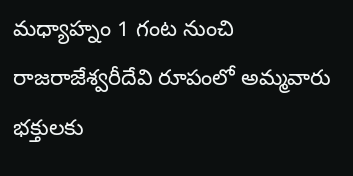మధ్యాహ్నం 1 గంట నుంచి రాజరాజేశ్వరీదేవి రూపంలో అమ్మవారు భక్తులకు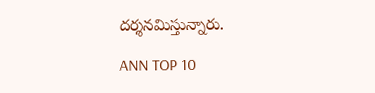దర్శనమిస్తున్నారు.

ANN TOP 10